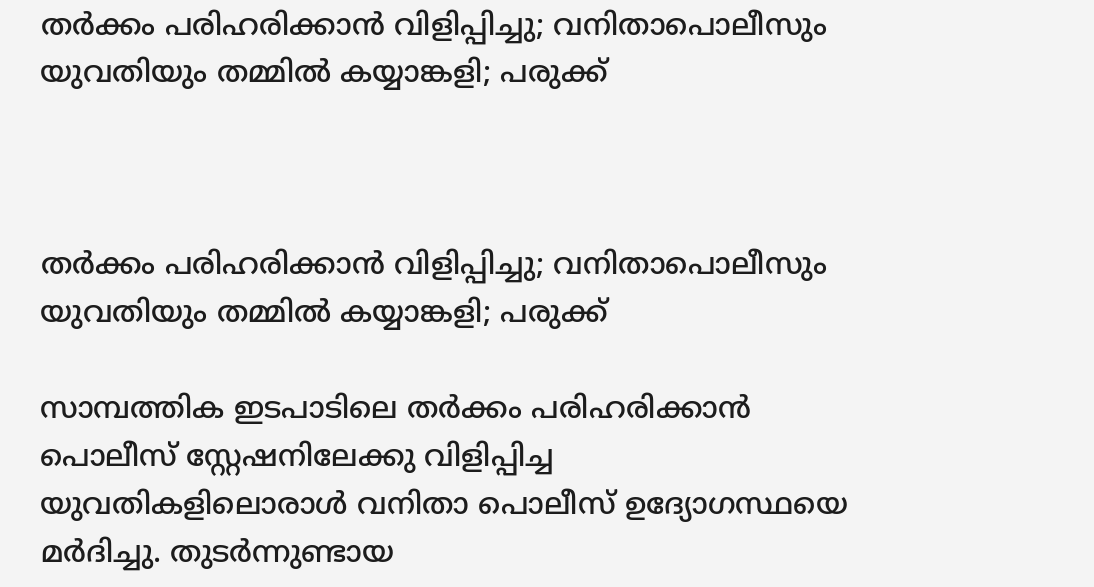തർക്കം പരിഹരിക്കാൻ വിളിപ്പിച്ചു; വനിതാപൊലീസും യുവതിയും തമ്മില്‍ കയ്യാങ്കളി; പരുക്ക്



തർക്കം പരിഹരിക്കാൻ വിളിപ്പിച്ചു; വനിതാപൊലീസും യുവതിയും തമ്മില്‍ കയ്യാങ്കളി; പരുക്ക്

സാമ്പത്തിക ഇടപാടിലെ തർക്കം പരിഹരിക്കാൻ പൊലീസ് സ്റ്റേഷനിലേക്കു വിളിപ്പിച്ച യുവതികളിലൊരാൾ വനിതാ പൊലീസ് ഉദ്യോഗസ്ഥയെ മർദിച്ചു. തുടർന്നുണ്ടായ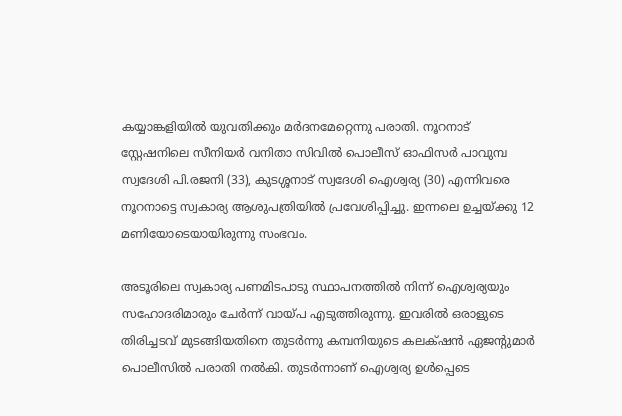കയ്യാങ്കളിയിൽ യുവതിക്കും മർദനമേറ്റെന്നു പരാതി. നൂറനാട് സ്റ്റേഷനിലെ സീനിയർ വനിതാ സിവിൽ പൊലീസ് ഓഫിസർ പാവുമ്പ സ്വദേശി പി.രജനി (33), കുടശ്ശനാട് സ്വദേശി ഐശ്വര്യ (30) എന്നിവരെ നൂറനാട്ടെ സ്വകാര്യ ആശുപത്രിയിൽ പ്രവേശിപ്പിച്ചു. ഇന്നലെ ഉച്ചയ്ക്കു 12 മണിയോടെയായിരുന്നു സംഭവം.

അടൂരിലെ സ്വകാര്യ പണമിടപാടു സ്ഥാപനത്തിൽ നിന്ന് ഐശ്വര്യയും സഹോദരിമാരും ചേർന്ന് വായ്പ എടുത്തിരുന്നു. ഇവരിൽ ഒരാളുടെ തിരിച്ചടവ് മുടങ്ങിയതിനെ തുടർന്നു കമ്പനിയുടെ കലക്‌ഷൻ ഏജന്റുമാർ പൊലീസിൽ പരാതി നൽകി. തുടർന്നാണ് ഐശ്വര്യ ഉൾപ്പെടെ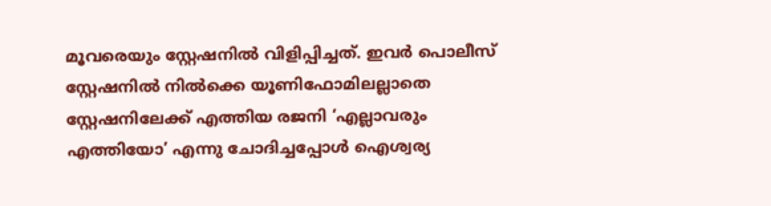മൂവരെയും സ്റ്റേഷനിൽ വിളിപ്പിച്ചത്. ഇവർ പൊലീസ് സ്റ്റേഷനിൽ നിൽക്കെ യൂണിഫോമിലല്ലാതെ സ്റ്റേഷനിലേക്ക് എത്തിയ രജനി ‘എല്ലാവരും എത്തിയോ’ എന്നു ചോദിച്ചപ്പോൾ ഐശ്വര്യ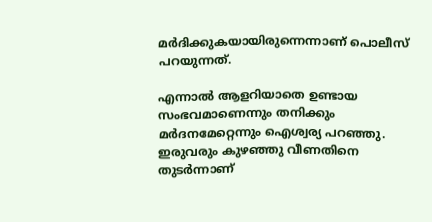മർദിക്കുകയായിരുന്നെന്നാണ് പൊലീസ് പറയുന്നത്.

എന്നാൽ ആളറിയാതെ ഉണ്ടായ സംഭവമാണെന്നും തനിക്കും മർദനമേറ്റെന്നും ഐശ്വര്യ പറഞ്ഞു. ഇരുവരും കുഴഞ്ഞു വീണതിനെ തുടർന്നാണ്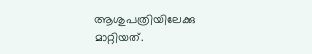ആശുപത്രിയിലേക്കു മാറ്റിയത്.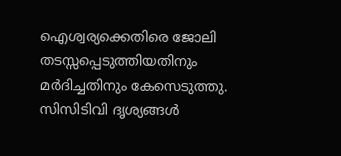ഐശ്വര്യക്കെതിരെ ജോലി തടസ്സപ്പെടുത്തിയതിനും മർദിച്ചതിനും കേസെടുത്തു. സിസിടിവി ദൃശ്യങ്ങൾ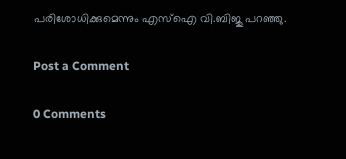പരിശോധിക്കുമെന്നും എസ്ഐ വി.ബിജു പറഞ്ഞു.

Post a Comment

0 Comments